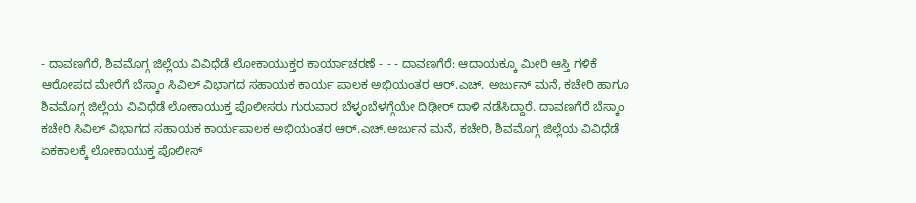- ದಾವಣಗೆರೆ, ಶಿವಮೊಗ್ಗ ಜಿಲ್ಲೆಯ ವಿವಿಧೆಡೆ ಲೋಕಾಯುಕ್ತರ ಕಾರ್ಯಾಚರಣೆ - - - ದಾವಣಗೆರೆ: ಆದಾಯಕ್ಕೂ ಮೀರಿ ಆಸ್ತಿ ಗಳಿಕೆ ಆರೋಪದ ಮೇರೆಗೆ ಬೆಸ್ಕಾಂ ಸಿವಿಲ್ ವಿಭಾಗದ ಸಹಾಯಕ ಕಾರ್ಯ ಪಾಲಕ ಅಭಿಯಂತರ ಆರ್.ಎಚ್. ಅರ್ಜುನ್ ಮನೆ, ಕಚೇರಿ ಹಾಗೂ ಶಿವಮೊಗ್ಗ ಜಿಲ್ಲೆಯ ವಿವಿಧೆಡೆ ಲೋಕಾಯುಕ್ತ ಪೊಲೀಸರು ಗುರುವಾರ ಬೆಳ್ಳಂಬೆಳಗ್ಗೆಯೇ ದಿಢೀರ್ ದಾಳಿ ನಡೆಸಿದ್ದಾರೆ. ದಾವಣಗೆರೆ ಬೆಸ್ಕಾಂ ಕಚೇರಿ ಸಿವಿಲ್ ವಿಭಾಗದ ಸಹಾಯಕ ಕಾರ್ಯಪಾಲಕ ಅಭಿಯಂತರ ಆರ್.ಎಚ್.ಅರ್ಜುನ ಮನೆ, ಕಚೇರಿ, ಶಿವಮೊಗ್ಗ ಜಿಲ್ಲೆಯ ವಿವಿಧೆಡೆ ಏಕಕಾಲಕ್ಕೆ ಲೋಕಾಯುಕ್ತ ಪೊಲೀಸ್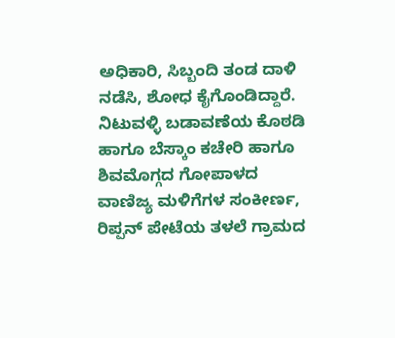ಅಧಿಕಾರಿ, ಸಿಬ್ಬಂದಿ ತಂಡ ದಾಳಿ ನಡೆಸಿ, ಶೋಧ ಕೈಗೊಂಡಿದ್ದಾರೆ. ನಿಟುವಳ್ಳಿ ಬಡಾವಣೆಯ ಕೊಠಡಿ ಹಾಗೂ ಬೆಸ್ಕಾಂ ಕಚೇರಿ ಹಾಗೂ ಶಿವಮೊಗ್ಗದ ಗೋಪಾಳದ ವಾಣಿಜ್ಯ ಮಳಿಗೆಗಳ ಸಂಕೀರ್ಣ, ರಿಪ್ಪನ್ ಪೇಟೆಯ ತಳಲೆ ಗ್ರಾಮದ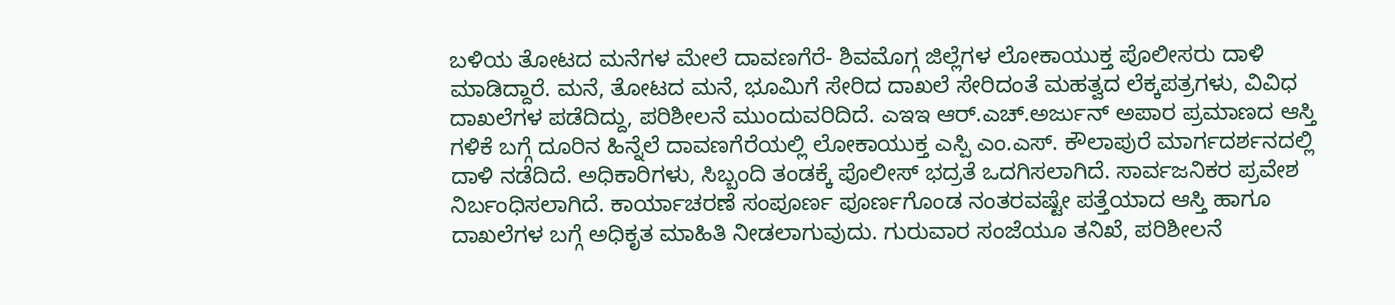ಬಳಿಯ ತೋಟದ ಮನೆಗಳ ಮೇಲೆ ದಾವಣಗೆರೆ- ಶಿವಮೊಗ್ಗ ಜಿಲ್ಲೆಗಳ ಲೋಕಾಯುಕ್ತ ಪೊಲೀಸರು ದಾಳಿ ಮಾಡಿದ್ದಾರೆ. ಮನೆ, ತೋಟದ ಮನೆ, ಭೂಮಿಗೆ ಸೇರಿದ ದಾಖಲೆ ಸೇರಿದಂತೆ ಮಹತ್ವದ ಲೆಕ್ಕಪತ್ರಗಳು, ವಿವಿಧ ದಾಖಲೆಗಳ ಪಡೆದಿದ್ದು, ಪರಿಶೀಲನೆ ಮುಂದುವರಿದಿದೆ. ಎಇಇ ಆರ್.ಎಚ್.ಅರ್ಜುನ್ ಅಪಾರ ಪ್ರಮಾಣದ ಆಸ್ತಿ ಗಳಿಕೆ ಬಗ್ಗೆ ದೂರಿನ ಹಿನ್ನೆಲೆ ದಾವಣಗೆರೆಯಲ್ಲಿ ಲೋಕಾಯುಕ್ತ ಎಸ್ಪಿ ಎಂ.ಎಸ್. ಕೌಲಾಪುರೆ ಮಾರ್ಗದರ್ಶನದಲ್ಲಿ ದಾಳಿ ನಡೆದಿದೆ. ಅಧಿಕಾರಿಗಳು, ಸಿಬ್ಬಂದಿ ತಂಡಕ್ಕೆ ಪೊಲೀಸ್ ಭದ್ರತೆ ಒದಗಿಸಲಾಗಿದೆ. ಸಾರ್ವಜನಿಕರ ಪ್ರವೇಶ ನಿರ್ಬಂಧಿಸಲಾಗಿದೆ. ಕಾರ್ಯಾಚರಣೆ ಸಂಪೂರ್ಣ ಪೂರ್ಣಗೊಂಡ ನಂತರವಷ್ಟೇ ಪತ್ತೆಯಾದ ಆಸ್ತಿ ಹಾಗೂ ದಾಖಲೆಗಳ ಬಗ್ಗೆ ಅಧಿಕೃತ ಮಾಹಿತಿ ನೀಡಲಾಗುವುದು. ಗುರುವಾರ ಸಂಜೆಯೂ ತನಿಖೆ, ಪರಿಶೀಲನೆ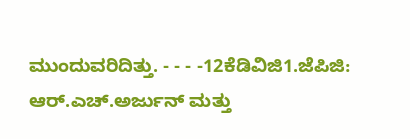ಮುಂದುವರಿದಿತ್ತು. - - - -12ಕೆಡಿವಿಜಿ1.ಜೆಪಿಜಿ: ಆರ್.ಎಚ್.ಅರ್ಜುನ್ ಮತ್ತು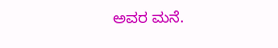ಅವರ ಮನೆ.